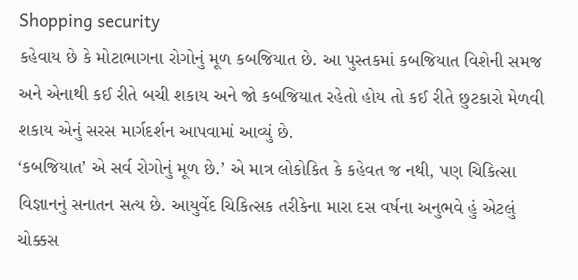Shopping security
કહેવાય છે કે મોટાભાગના રોગોનું મૂળ કબજિયાત છે. આ પુસ્તકમાં કબજિયાત વિશેની સમજ અને એનાથી કઈ રીતે બચી શકાય અને જો કબજિયાત રહેતો હોય તો કઈ રીતે છુટકારો મેળવી શકાય એનું સરસ માર્ગદર્શન આપવામાં આવ્યું છે.
‘કબજિયાત’ એ સર્વ રોગોનું મૂળ છે.’ એ માત્ર લોકોકિત કે કહેવત જ નથી, પણ ચિકિત્સા વિજ્ઞાનનું સનાતન સત્ય છે. આયુર્વેદ ચિકિત્સક તરીકેના મારા દસ વર્ષના અનુભવે હું એટલું ચોક્કસ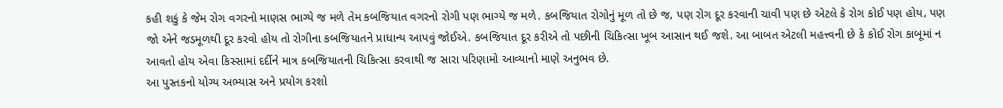કહી શકું કે જેમ રોગ વગરનો માણસ ભાગ્યે જ મળે તેમ કબજિયાત વગરનો રોગી પણ ભાગ્યે જ મળે. કબજિયાત રોગોનું મૂળ તો છે જ, પણ રોગ દૂર કરવાની ચાવી પણ છે એટલે કે રોગ કોઈ પણ હોય, પણ જો એને જડમૂળથી દૂર કરવો હોય તો રોગીના કબજિયાતને પ્રાધાન્ય આપવું જોઈએ. કબજિયાત દૂર કરીએ તો પછીની ચિકિત્સા ખૂબ આસાન થઈ જશે. આ બાબત એટલી મહત્ત્વની છે કે કોઈ રોગ કાબૂમાં ન આવતો હોય એવા કિસ્સામાં દર્દીને માત્ર કબજિયાતની ચિકિત્સા કરવાથી જ સારા પરિણામો આવ્યાનો માણે અનુભવ છે.
આ પુસ્તકનો યોગ્ય અભ્યાસ અને પ્રયોગ કરશો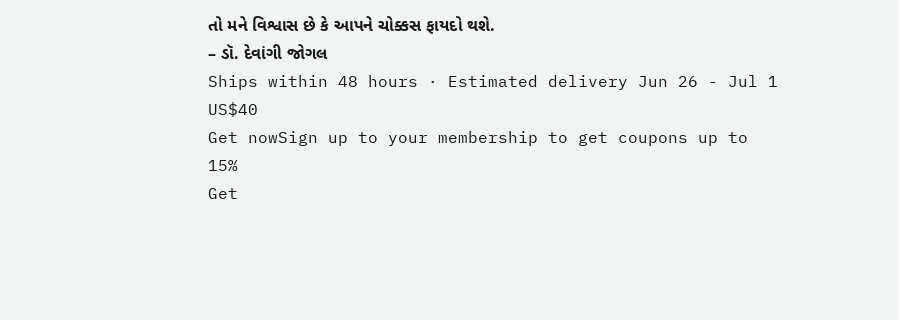તો મને વિશ્વાસ છે કે આપને ચોક્કસ ફાયદો થશે.
– ડૉ. દેવાંગી જોગલ
Ships within 48 hours · Estimated delivery Jun 26 - Jul 1
US$40
Get nowSign up to your membership to get coupons up to
15%
Get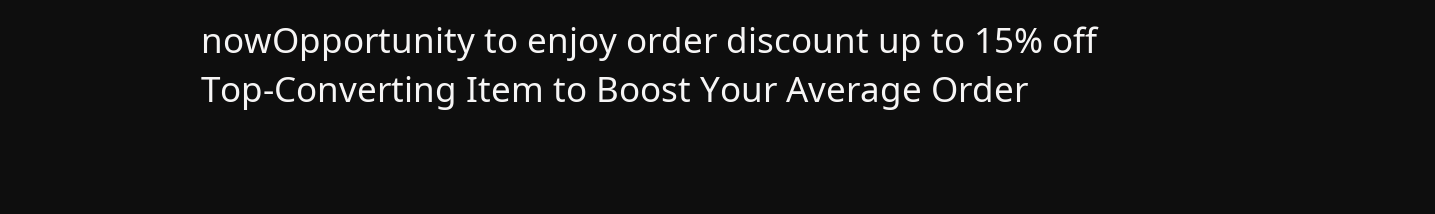nowOpportunity to enjoy order discount up to 15% off
Top-Converting Item to Boost Your Average Order